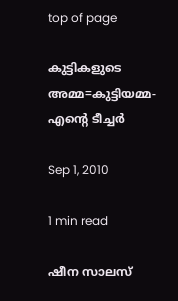top of page

കുട്ടികളുടെ അമ്മ=കുട്ടിയമ്മ- എന്‍റെ ടീച്ചര്‍

Sep 1, 2010

1 min read

ഷീന സാലസ്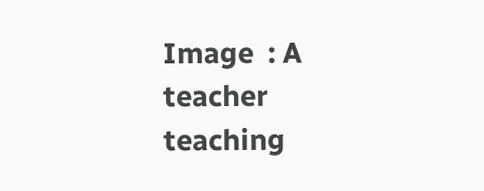Image  : A teacher teaching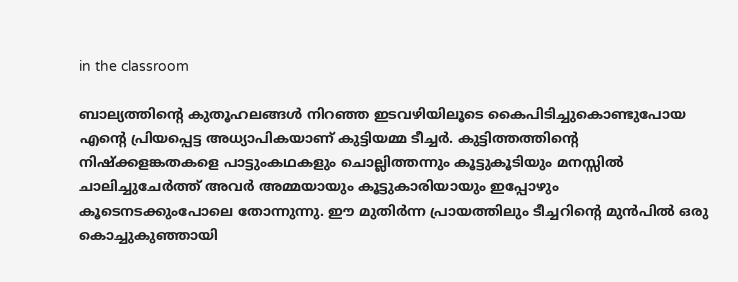in the classroom

ബാല്യത്തിന്‍റെ കുതൂഹലങ്ങള്‍ നിറഞ്ഞ ഇടവഴിയിലൂടെ കൈപിടിച്ചുകൊണ്ടുപോയ എന്‍റെ പ്രിയപ്പെട്ട അധ്യാപികയാണ് കുട്ടിയമ്മ ടീച്ചര്‍. കുട്ടിത്തത്തിന്‍റെ നിഷ്ക്കളങ്കതകളെ പാട്ടുംകഥകളും ചൊല്ലിത്തന്നും കൂട്ടുകൂടിയും മനസ്സില്‍ ചാലിച്ചുചേര്‍ത്ത് അവര്‍ അമ്മയായും കൂട്ടുകാരിയായും ഇപ്പോഴും കൂടെനടക്കുംപോലെ തോന്നുന്നു. ഈ മുതിര്‍ന്ന പ്രായത്തിലും ടീച്ചറിന്‍റെ മുന്‍പില്‍ ഒരു കൊച്ചുകുഞ്ഞായി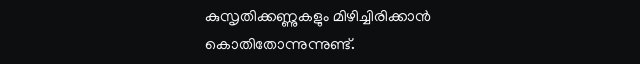കുസൃതിക്കണ്ണുകളും മിഴിച്ചിരിക്കാന്‍ കൊതിതോന്നുന്നുണ്ട്.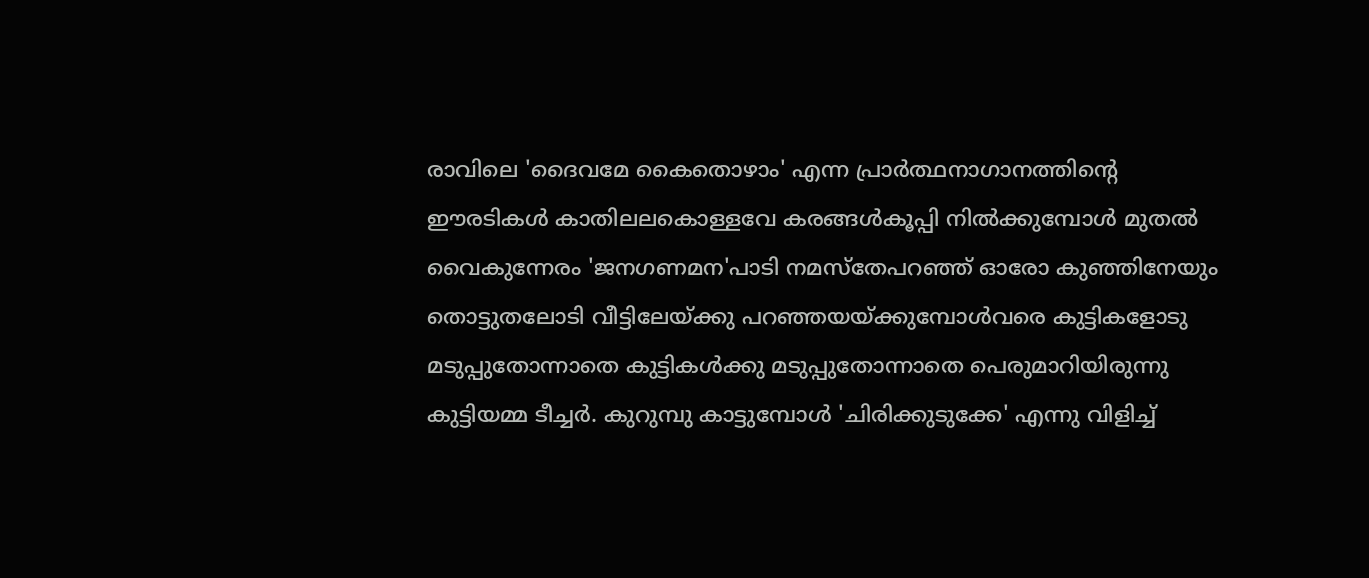രാവിലെ 'ദൈവമേ കൈതൊഴാം' എന്ന പ്രാര്‍ത്ഥനാഗാനത്തിന്‍റെ ഈരടികള്‍ കാതിലലകൊള്ളവേ കരങ്ങള്‍കൂപ്പി നില്‍ക്കുമ്പോള്‍ മുതല്‍ വൈകുന്നേരം 'ജനഗണമന'പാടി നമസ്തേപറഞ്ഞ് ഓരോ കുഞ്ഞിനേയും തൊട്ടുതലോടി വീട്ടിലേയ്ക്കു പറഞ്ഞയയ്ക്കുമ്പോള്‍വരെ കുട്ടികളോടു മടുപ്പുതോന്നാതെ കുട്ടികള്‍ക്കു മടുപ്പുതോന്നാതെ പെരുമാറിയിരുന്നു കുട്ടിയമ്മ ടീച്ചര്‍. കുറുമ്പു കാട്ടുമ്പോള്‍ 'ചിരിക്കുടുക്കേ' എന്നു വിളിച്ച്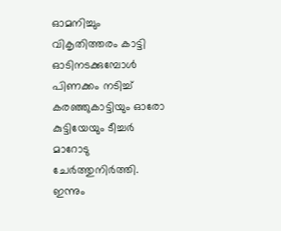ഓമനിച്ചും വികൃതിത്തരം കാട്ടി ഓടിനടക്കുമ്പോള്‍ പിണക്കം നടിച്ച് കരഞ്ഞുകാട്ടിയും ഓരോ കുട്ടിയേയും ടീച്ചര്‍ മാറോടു ചേര്‍ത്തുനിര്‍ത്തി. ഇന്നും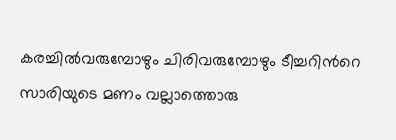കരച്ചില്‍വരുമ്പോഴും ചിരിവരുമ്പോഴും ടീച്ചറിന്‍റെ സാരിയുടെ മണം വല്ലാത്തൊരു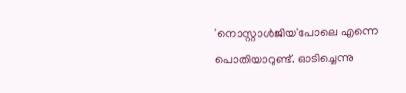'നൊസ്റ്റാള്‍ജിയ'പോലെ എന്നെ പൊതിയാറുണ്ട്. ഓടിച്ചെന്നു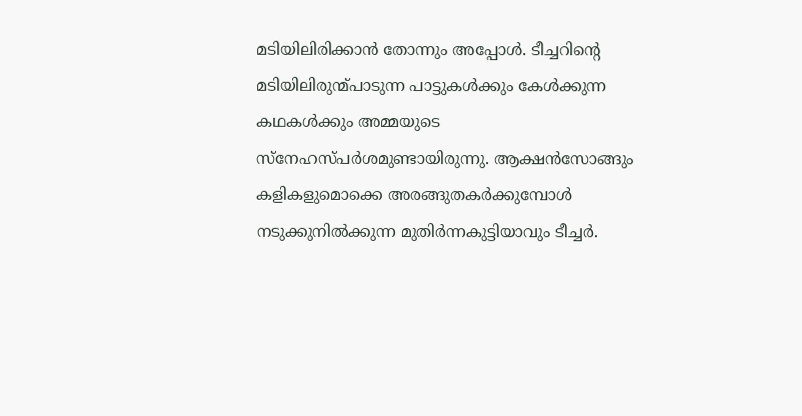മടിയിലിരിക്കാന്‍ തോന്നും അപ്പോള്‍. ടീച്ചറിന്‍റെ മടിയിലിരുന്മ്പാടുന്ന പാട്ടുകള്‍ക്കും കേള്‍ക്കുന്ന കഥകള്‍ക്കും അമ്മയുടെ സ്നേഹസ്പര്‍ശമുണ്ടായിരുന്നു. ആക്ഷന്‍സോങ്ങും കളികളുമൊക്കെ അരങ്ങുതകര്‍ക്കുമ്പോള്‍ നടുക്കുനില്‍ക്കുന്ന മുതിര്‍ന്നകുട്ടിയാവും ടീച്ചര്‍.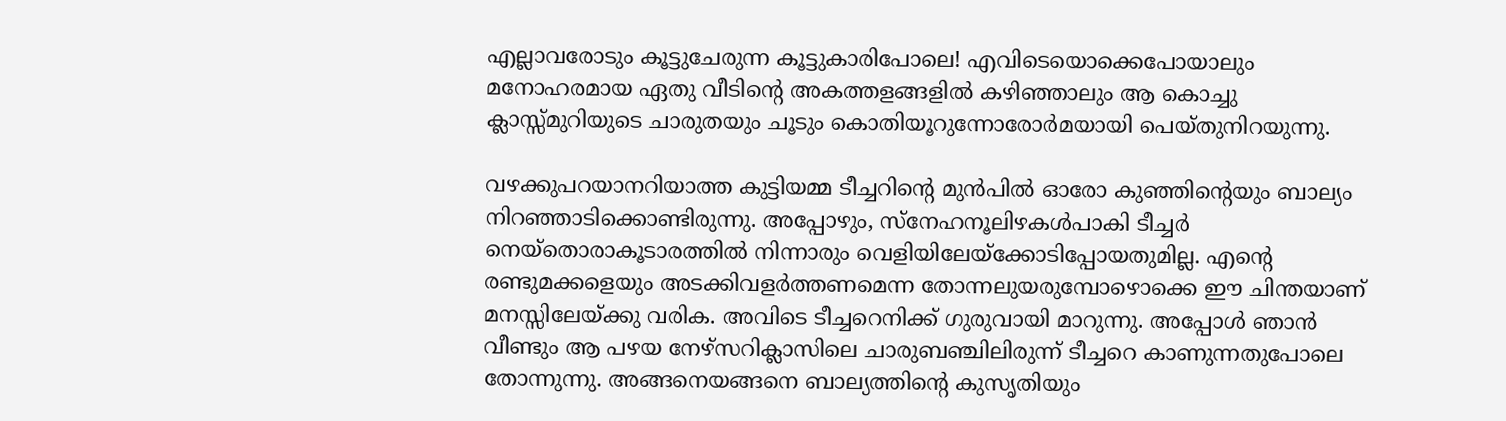എല്ലാവരോടും കൂട്ടുചേരുന്ന കൂട്ടുകാരിപോലെ! എവിടെയൊക്കെപോയാലും മനോഹരമായ ഏതു വീടിന്‍റെ അകത്തളങ്ങളില്‍ കഴിഞ്ഞാലും ആ കൊച്ചു ക്ലാസ്സ്മുറിയുടെ ചാരുതയും ചൂടും കൊതിയൂറുന്നോരോര്‍മയായി പെയ്തുനിറയുന്നു.

വഴക്കുപറയാനറിയാത്ത കുട്ടിയമ്മ ടീച്ചറിന്‍റെ മുന്‍പില്‍ ഓരോ കുഞ്ഞിന്‍റെയും ബാല്യം നിറഞ്ഞാടിക്കൊണ്ടിരുന്നു. അപ്പോഴും, സ്നേഹനൂലിഴകള്‍പാകി ടീച്ചര്‍ നെയ്തൊരാകൂടാരത്തില്‍ നിന്നാരും വെളിയിലേയ്ക്കോടിപ്പോയതുമില്ല. എന്‍റെ രണ്ടുമക്കളെയും അടക്കിവളര്‍ത്തണമെന്ന തോന്നലുയരുമ്പോഴൊക്കെ ഈ ചിന്തയാണ് മനസ്സിലേയ്ക്കു വരിക. അവിടെ ടീച്ചറെനിക്ക് ഗുരുവായി മാറുന്നു. അപ്പോള്‍ ഞാന്‍ വീണ്ടും ആ പഴയ നേഴ്സറിക്ലാസിലെ ചാരുബഞ്ചിലിരുന്ന് ടീച്ചറെ കാണുന്നതുപോലെ തോന്നുന്നു. അങ്ങനെയങ്ങനെ ബാല്യത്തിന്‍റെ കുസൃതിയും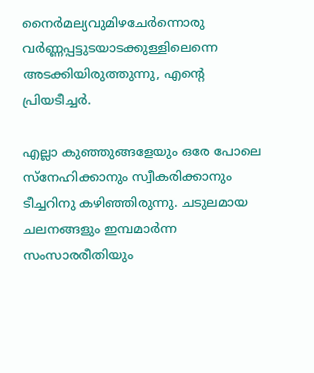നൈര്‍മല്യവുമിഴചേര്‍ന്നൊരു വര്‍ണ്ണപ്പട്ടുടയാടക്കുള്ളിലെന്നെ അടക്കിയിരുത്തുന്നു, എന്‍റെ പ്രിയടീച്ചര്‍.

എല്ലാ കുഞ്ഞുങ്ങളേയും ഒരേ പോലെ സ്നേഹിക്കാനും സ്വീകരിക്കാനും ടീച്ചറിനു കഴിഞ്ഞിരുന്നു. ചടുലമായ ചലനങ്ങളും ഇമ്പമാര്‍ന്ന സംസാരരീതിയും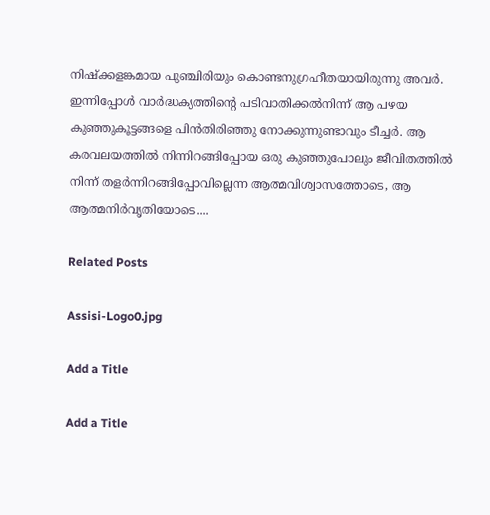നിഷ്ക്കളങ്കമായ പുഞ്ചിരിയും കൊണ്ടനുഗ്രഹീതയായിരുന്നു അവര്‍. ഇന്നിപ്പോള്‍ വാര്‍ദ്ധക്യത്തിന്‍റെ പടിവാതിക്കല്‍നിന്ന് ആ പഴയ കുഞ്ഞുകൂട്ടങ്ങളെ പിന്‍തിരിഞ്ഞു നോക്കുന്നുണ്ടാവും ടീച്ചര്‍. ആ കരവലയത്തില്‍ നിന്നിറങ്ങിപ്പോയ ഒരു കുഞ്ഞുപോലും ജീവിതത്തില്‍ നിന്ന് തളര്‍ന്നിറങ്ങിപ്പോവില്ലെന്ന ആത്മവിശ്വാസത്തോടെ, ആ ആത്മനിര്‍വൃതിയോടെ....

Related Posts

Assisi-Logo0.jpg

Add a Title

Add a Title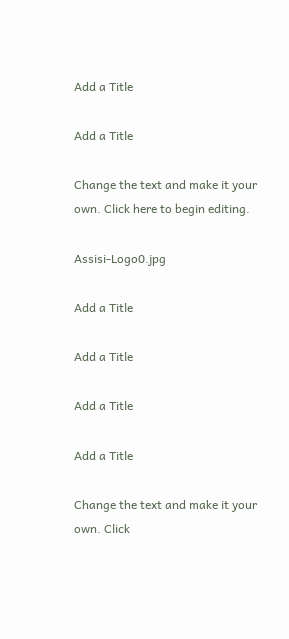Add a Title

Add a Title

Change the text and make it your own. Click here to begin editing.

Assisi-Logo0.jpg

Add a Title

Add a Title

Add a Title

Add a Title

Change the text and make it your own. Click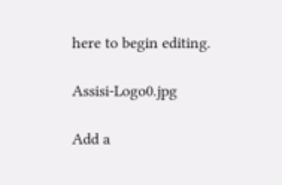here to begin editing.

Assisi-Logo0.jpg

Add a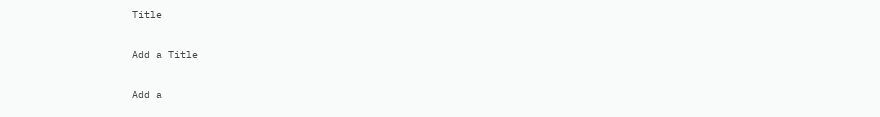Title

Add a Title

Add a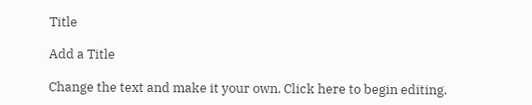Title

Add a Title

Change the text and make it your own. Click here to begin editing.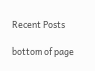Recent Posts

bottom of page